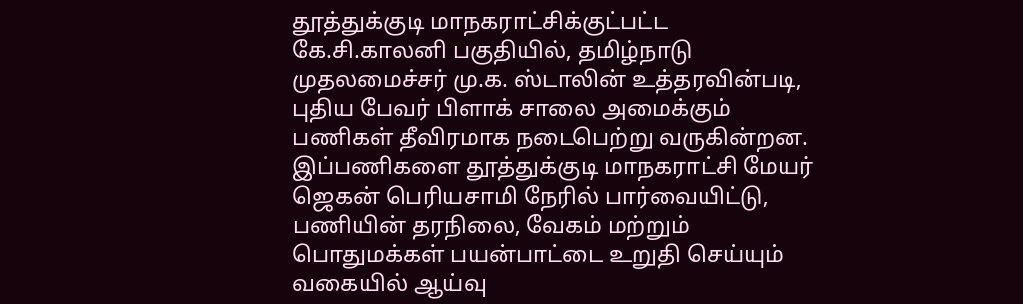தூத்துக்குடி மாநகராட்சிக்குட்பட்ட கே.சி.காலனி பகுதியில், தமிழ்நாடு முதலமைச்சர் மு.க. ஸ்டாலின் உத்தரவின்படி, புதிய பேவர் பிளாக் சாலை அமைக்கும் பணிகள் தீவிரமாக நடைபெற்று வருகின்றன.
இப்பணிகளை தூத்துக்குடி மாநகராட்சி மேயர் ஜெகன் பெரியசாமி நேரில் பார்வையிட்டு, பணியின் தரநிலை, வேகம் மற்றும் பொதுமக்கள் பயன்பாட்டை உறுதி செய்யும் வகையில் ஆய்வு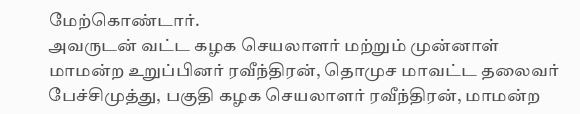மேற்கொண்டார்.
அவருடன் வட்ட கழக செயலாளர் மற்றும் முன்னாள் மாமன்ற உறுப்பினர் ரவீந்திரன், தொமுச மாவட்ட தலைவர் பேச்சிமுத்து, பகுதி கழக செயலாளர் ரவீந்திரன், மாமன்ற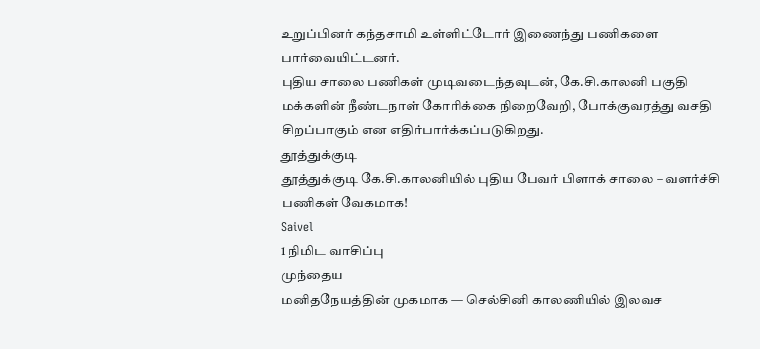உறுப்பினர் கந்தசாமி உள்ளிட்டோர் இணைந்து பணிகளை பார்வையிட்டனர்.
புதிய சாலை பணிகள் முடிவடைந்தவுடன், கே.சி.காலனி பகுதி மக்களின் நீண்டநாள் கோரிக்கை நிறைவேறி, போக்குவரத்து வசதி சிறப்பாகும் என எதிர்பார்க்கப்படுகிறது.
தூத்துக்குடி
தூத்துக்குடி கே.சி.காலனியில் புதிய பேவர் பிளாக் சாலை – வளர்ச்சி பணிகள் வேகமாக!
Saivel
1 நிமிட வாசிப்பு
முந்தைய
மனிதநேயத்தின் முகமாக — செல்சினி காலணியில் இலவச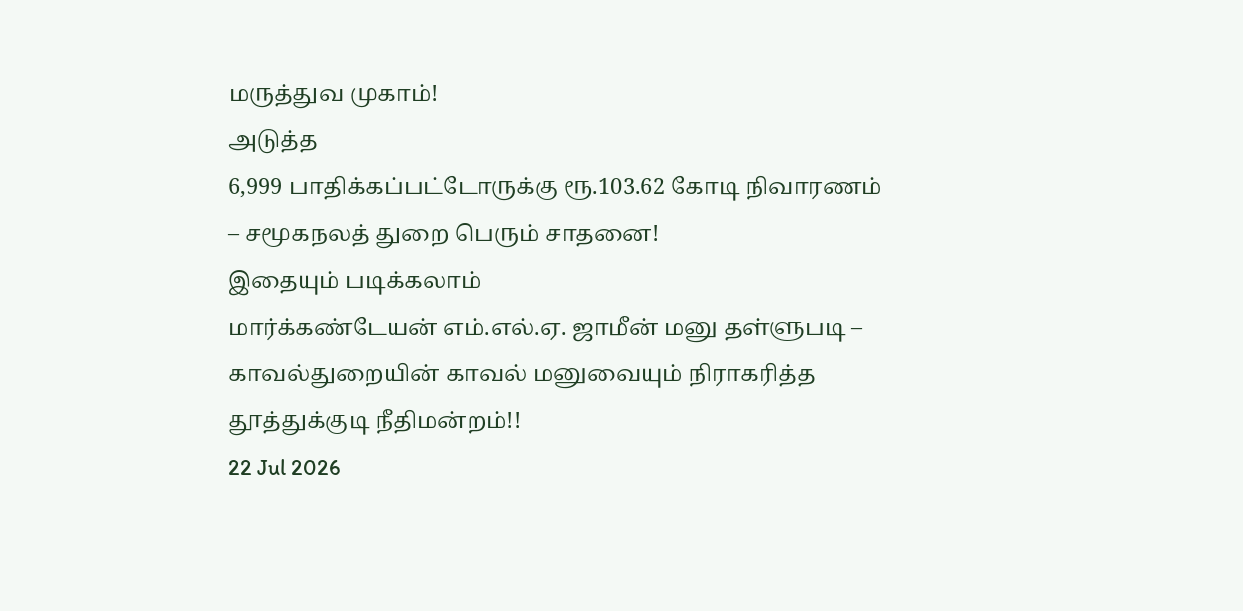மருத்துவ முகாம்!
அடுத்த
6,999 பாதிக்கப்பட்டோருக்கு ரூ.103.62 கோடி நிவாரணம் – சமூகநலத் துறை பெரும் சாதனை!
இதையும் படிக்கலாம்
மார்க்கண்டேயன் எம்.எல்.ஏ. ஜாமீன் மனு தள்ளுபடி – காவல்துறையின் காவல் மனுவையும் நிராகரித்த தூத்துக்குடி நீதிமன்றம்!!
22 Jul 2026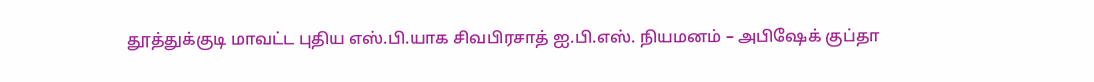தூத்துக்குடி மாவட்ட புதிய எஸ்.பி.யாக சிவபிரசாத் ஐ.பி.எஸ். நியமனம் – அபிஷேக் குப்தா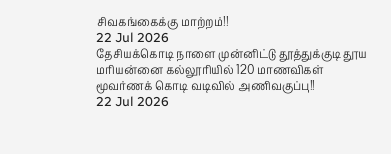சிவகங்கைக்கு மாற்றம்!!
22 Jul 2026
தேசியக்கொடி நாளை முன்னிட்டு தூத்துக்குடி தூய மரியன்னை கல்லூரியில் 120 மாணவிகள் மூவர்ணக் கொடி வடிவில் அணிவகுப்பு!!
22 Jul 2026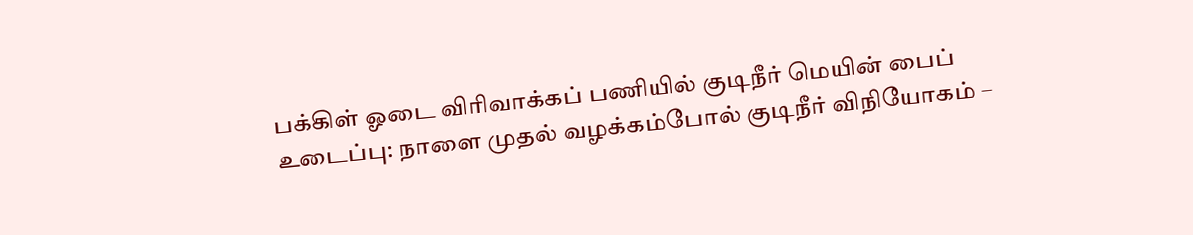பக்கிள் ஓடை விரிவாக்கப் பணியில் குடிநீர் மெயின் பைப் உடைப்பு: நாளை முதல் வழக்கம்போல் குடிநீர் விநியோகம் –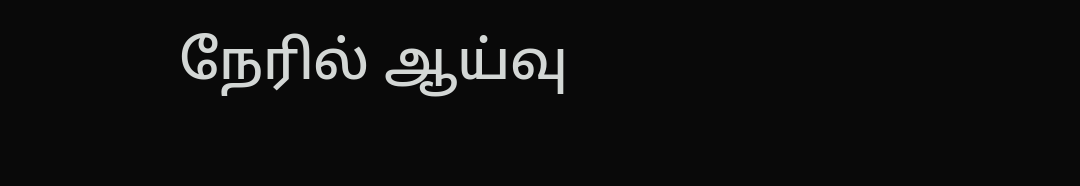நேரில் ஆய்வு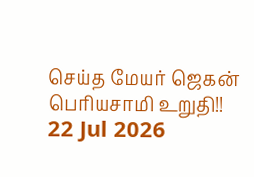செய்த மேயர் ஜெகன் பெரியசாமி உறுதி!!
22 Jul 2026